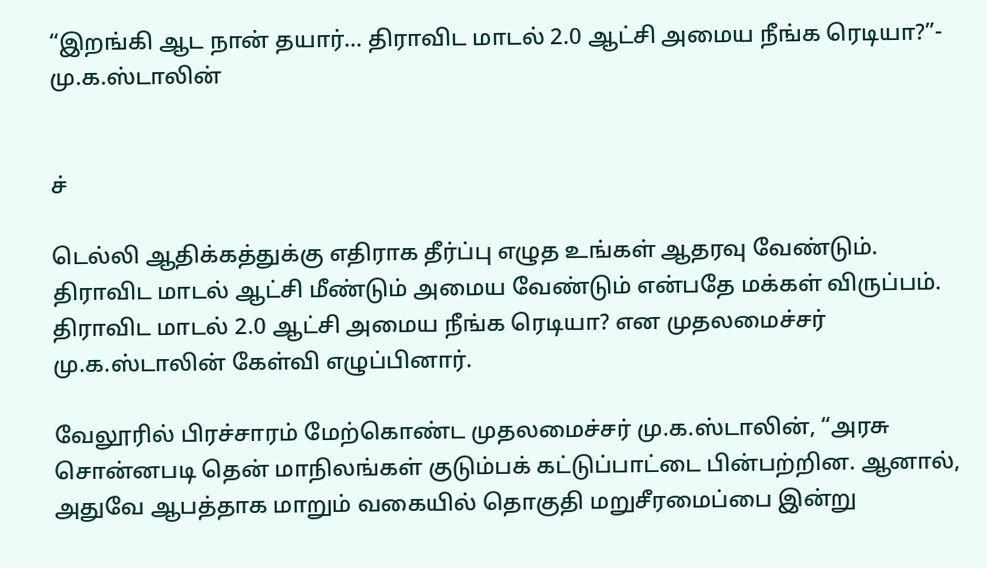“இறங்கி ஆட நான் தயார்... திராவிட மாடல் 2.0 ஆட்சி அமைய நீங்க ரெடியா?”- மு.க.ஸ்டாலின்


ச்

டெல்லி ஆதிக்கத்துக்கு எதிராக தீர்ப்பு எழுத உங்கள் ஆதரவு வேண்டும். திராவிட மாடல் ஆட்சி மீண்டும் அமைய வேண்டும் என்பதே மக்கள் விருப்பம். திராவிட மாடல் 2.0 ஆட்சி அமைய நீங்க ரெடியா? என முதலமைச்சர் மு.க.ஸ்டாலின் கேள்வி எழுப்பினார்.

வேலூரில் பிரச்சாரம் மேற்கொண்ட முதலமைச்சர் மு.க.ஸ்டாலின், “அரசு சொன்னபடி தென் மாநிலங்கள் குடும்பக் கட்டுப்பாட்டை பின்பற்றின. ஆனால், அதுவே ஆபத்தாக மாறும் வகையில் தொகுதி மறுசீரமைப்பை இன்று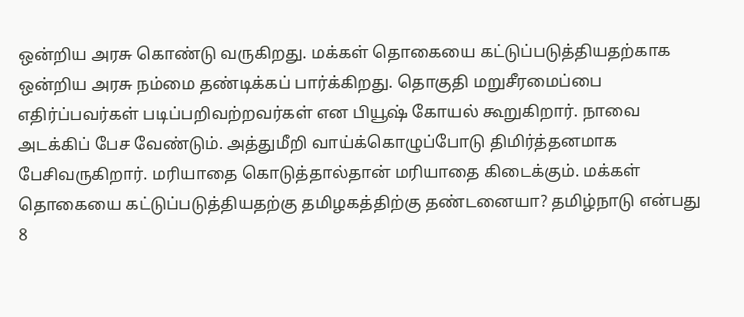ஒன்றிய அரசு கொண்டு வருகிறது. மக்கள் தொகையை கட்டுப்படுத்தியதற்காக ஒன்றிய அரசு நம்மை தண்டிக்கப் பார்க்கிறது. தொகுதி மறுசீரமைப்பை எதிர்ப்பவர்கள் படிப்பறிவற்றவர்கள் என பியூஷ் கோயல் கூறுகிறார். நாவை அடக்கிப் பேச வேண்டும். அத்துமீறி வாய்க்கொழுப்போடு திமிர்த்தனமாக பேசிவருகிறார். மரியாதை கொடுத்தால்தான் மரியாதை கிடைக்கும். மக்கள் தொகையை கட்டுப்படுத்தியதற்கு தமிழகத்திற்கு தண்டனையா? தமிழ்நாடு என்பது 8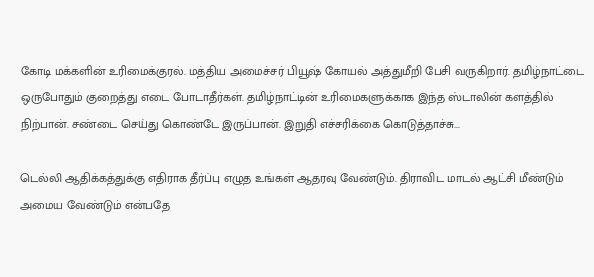கோடி மக்களின் உரிமைக்குரல். மத்திய அமைச்சர் பியூஷ் கோயல் அத்துமீறி பேசி வருகிறார். தமிழ்நாட்டை ஒருபோதும் குறைத்து எடை போடாதீர்கள். தமிழ்நாட்டின் உரிமைகளுக்காக இந்த ஸ்டாலின் களத்தில் நிற்பான். சண்டை செய்து கொண்டே இருப்பான். இறுதி எச்சரிக்கை கொடுத்தாச்சு...

டெல்லி ஆதிக்கத்துக்கு எதிராக தீர்ப்பு எழுத உங்கள் ஆதரவு வேண்டும். திராவிட மாடல் ஆட்சி மீண்டும் அமைய வேண்டும் என்பதே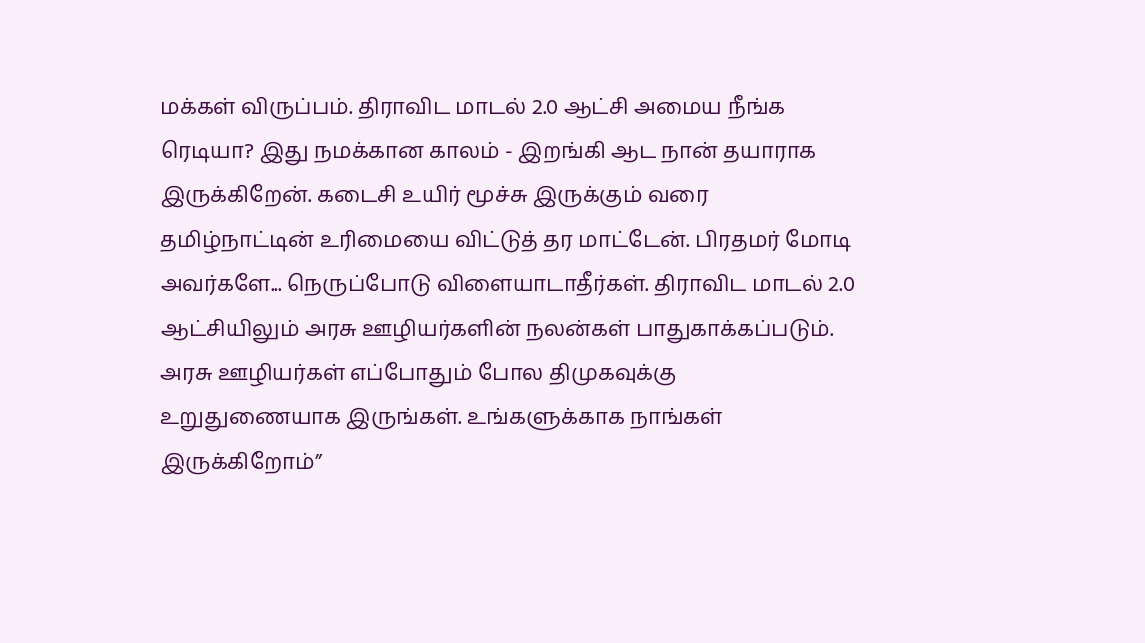மக்கள் விருப்பம். திராவிட மாடல் 2.0 ஆட்சி அமைய நீங்க ரெடியா? இது நமக்கான காலம் - இறங்கி ஆட நான் தயாராக இருக்கிறேன். கடைசி உயிர் மூச்சு இருக்கும் வரை தமிழ்நாட்டின் உரிமையை விட்டுத் தர மாட்டேன். பிரதமர் மோடி அவர்களே... நெருப்போடு விளையாடாதீர்கள். திராவிட மாடல் 2.0 ஆட்சியிலும் அரசு ஊழியர்களின் நலன்கள் பாதுகாக்கப்படும். அரசு ஊழியர்கள் எப்போதும் போல திமுகவுக்கு உறுதுணையாக இருங்கள். உங்களுக்காக நாங்கள் இருக்கிறோம்”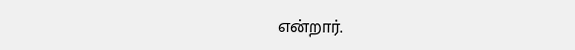என்றார்.